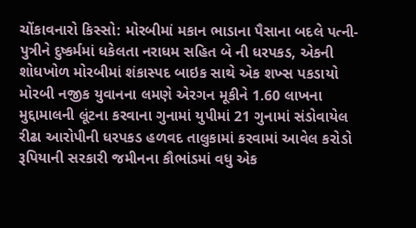ચોંકાવનારો કિસ્સો: મોરબીમાં મકાન ભાડાના પૈસાના બદલે પત્ની-પુત્રીને દુષ્કર્મમાં ધકેલતા નરાધમ સહિત બે ની ધરપકડ, એકની શોધખોળ મોરબીમાં શંકાસ્પદ બાઇક સાથે એક શખ્સ પકડાયો મોરબી નજીક યુવાનના લમણે એરગન મૂકીને 1.60 લાખના મુદ્દામાલની લૂંટના કરવાના ગુનામાં યુપીમાં 21 ગુનામાં સંડોવાયેલ રીઢા આરોપીની ધરપકડ હળવદ તાલુકામાં કરવામાં આવેલ કરોડો રૂપિયાની સરકારી જમીનના કૌભાંડમાં વધુ એક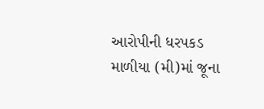આરોપીની ધરપકડ માળીયા (મી)માં જૂના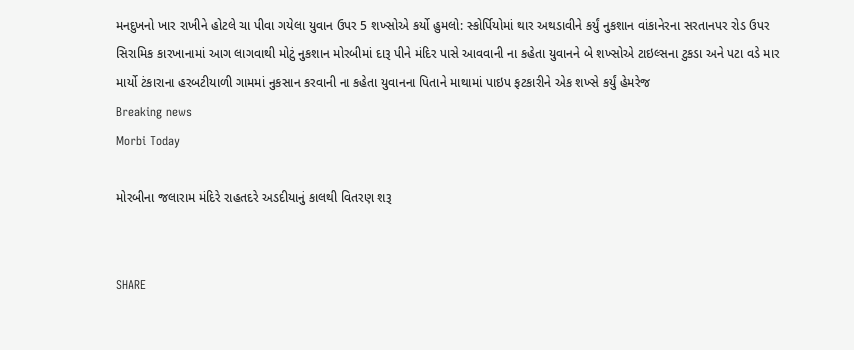મનદુખનો ખાર રાખીને હોટલે ચા પીવા ગયેલા યુવાન ઉપર 5 શખ્સોએ કર્યો હુમલો: સ્કોર્પિયોમાં થાર અથડાવીને કર્યું નુકશાન વાંકાનેરના સરતાનપર રોડ ઉપર સિરામિક કારખાનામાં આગ લાગવાથી મોટું નુકશાન મોરબીમાં દારૂ પીને મંદિર પાસે આવવાની ના કહેતા યુવાનને બે શખ્સોએ ટાઇલ્સના ટુકડા અને પટા વડે માર માર્યો ટંકારાના હરબટીયાળી ગામમાં નુકસાન કરવાની ના કહેતા યુવાનના પિતાને માથામાં પાઇપ ફટકારીને એક શખ્સે કર્યું હેમરેજ
Breaking news
Morbi Today

મોરબીના જલારામ મંદિરે રાહતદરે અડદીયાનું કાલથી વિતરણ શરૂ


SHARE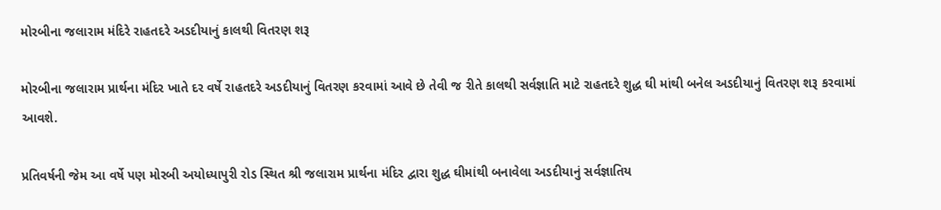મોરબીના જલારામ મંદિરે રાહતદરે અડદીયાનું કાલથી વિતરણ શરૂ

મોરબીના જલારામ પ્રાર્થના મંદિર ખાતે દર વર્ષે રાહતદરે અડદીયાનું વિતરણ કરવામાં આવે છે તેવી જ રીતે કાલથી સર્વજ્ઞાતિ માટે રાહતદરે શુદ્ધ ઘી માંથી બનેલ અડદીયાનું વિતરણ શરૂ કરવામાં આવશે.

પ્રતિવર્ષની જેમ આ વર્ષે પણ મોરબી અયોધ્યાપુરી રોડ સ્થિત શ્રી જલારામ પ્રાર્થના મંદિર દ્વારા શુદ્ધ ઘીમાંથી બનાવેલા અડદીયાનું સર્વજ્ઞાતિય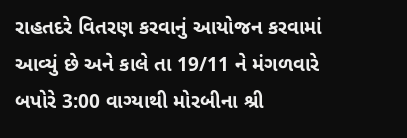રાહતદરે વિતરણ કરવાનું આયોજન કરવામાં આવ્યું છે અને કાલે તા 19/11 ને મંગળવારે બપોરે 3:00 વાગ્યાથી મોરબીના શ્રી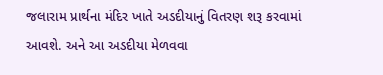જલારામ પ્રાર્થના મંદિર ખાતે અડદીયાનું વિતરણ શરૂ કરવામાં આવશે. અને આ અડદીયા મેળવવા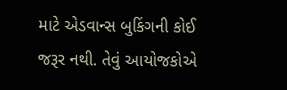માટે એડવાન્સ બુકિંગની કોઈ જરૂર નથી. તેવું આયોજકોએ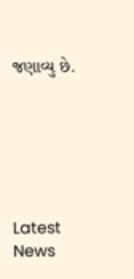જણાવ્યુ છે.






Latest News